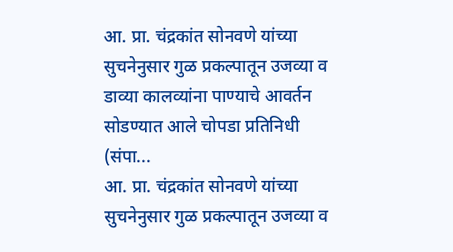आ. प्रा. चंद्रकांत सोनवणे यांच्या सुचनेनुसार गुळ प्रकल्पातून उजव्या व डाव्या कालव्यांना पाण्याचे आवर्तन सोडण्यात आले चोपडा प्रतिनिधी (संपा...
आ. प्रा. चंद्रकांत सोनवणे यांच्या सुचनेनुसार गुळ प्रकल्पातून उजव्या व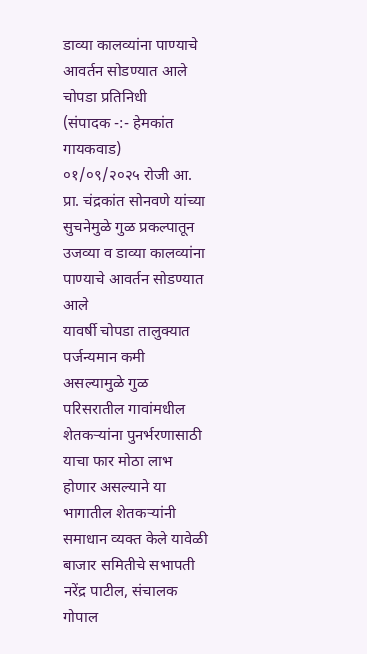डाव्या कालव्यांना पाण्याचे आवर्तन सोडण्यात आले
चोपडा प्रतिनिधी
(संपादक -:- हेमकांत गायकवाड)
०१/०९/२०२५ रोजी आ. प्रा. चंद्रकांत सोनवणे यांच्या सुचनेमुळे गुळ प्रकल्पातून उजव्या व डाव्या कालव्यांना पाण्याचे आवर्तन सोडण्यात आले
यावर्षी चोपडा तालुक्यात पर्जन्यमान कमी असल्यामुळे गुळ परिसरातील गावांमधील शेतकऱ्यांना पुनर्भरणासाठी याचा फार मोठा लाभ होणार असल्याने या भागातील शेतकऱ्यांनी समाधान व्यक्त केले यावेळी बाजार समितीचे सभापती नरेंद्र पाटील, संचालक गोपाल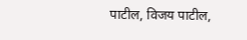पाटील, विजय पाटील,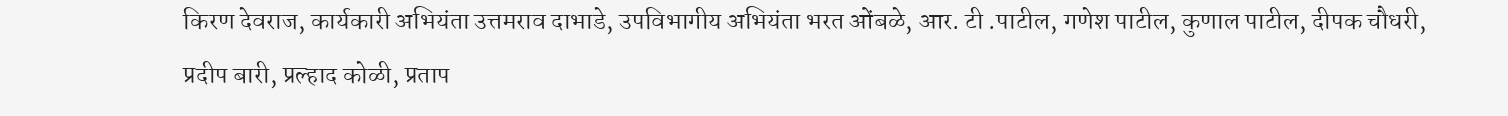किरण देवराज, कार्यकारी अभियंता उत्तमराव दाभाडे, उपविभागीय अभियंता भरत ओंबळे, आर. टी .पाटील, गणेश पाटील, कुणाल पाटील, दीपक चौधरी, प्रदीप बारी, प्रल्हाद कोळी, प्रताप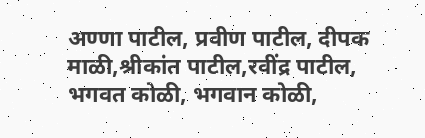अण्णा पाटील, प्रवीण पाटील, दीपक माळी,श्रीकांत पाटील,रवींद्र पाटील, भगवत कोळी, भगवान कोळी,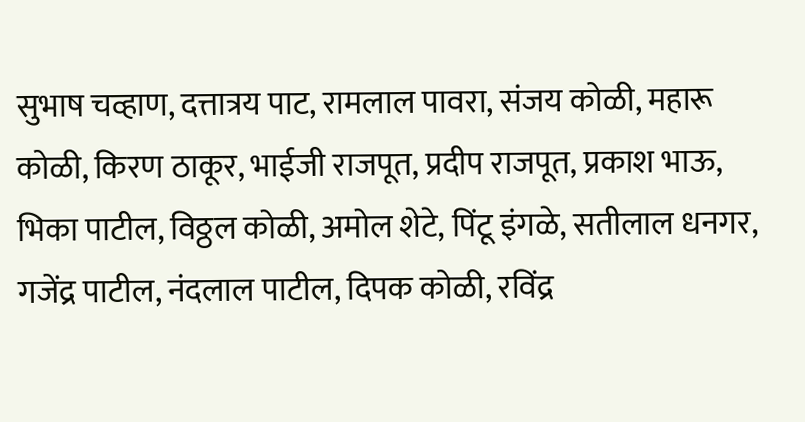सुभाष चव्हाण, दत्तात्रय पाट, रामलाल पावरा, संजय कोळी, महारू कोळी, किरण ठाकूर, भाईजी राजपूत, प्रदीप राजपूत, प्रकाश भाऊ, भिका पाटील, विठ्ठल कोळी, अमोल शेटे, पिंटू इंगळे, सतीलाल धनगर, गजेंद्र पाटील, नंदलाल पाटील, दिपक कोळी, रविंद्र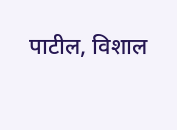पाटील, विशाल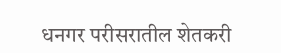धनगर परीसरातील शेतकरी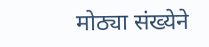मोठ्या संख्येने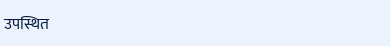उपस्थित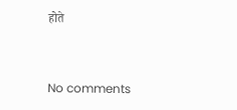होते


No comments